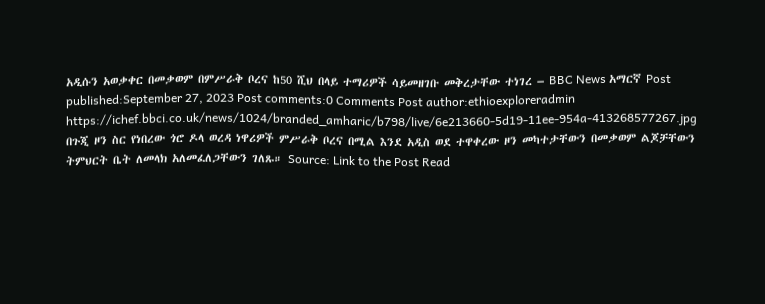አዲሱን አወቃቀር በመቃወም በምሥራቅ ቦረና ከ50 ሺህ በላይ ተማሪዎች ሳይመዘገቡ መቅረታቸው ተነገረ – BBC News አማርኛ Post published:September 27, 2023 Post comments:0 Comments Post author:ethioexploreradmin https://ichef.bbci.co.uk/news/1024/branded_amharic/b798/live/6e213660-5d19-11ee-954a-413268577267.jpg በጉጂ ዞን ስር የነበረው ጎሮ ዶላ ወረዳ ነዋሪዎች ምሥራቅ ቦረና በሚል እንደ አዲስ ወደ ተዋቀረው ዞን መካተታቸውን በመቃወም ልጆቻቸውን ትምህርት ቤት ለመላክ አለመፈለጋቸውን ገለጹ። Source: Link to the Post Read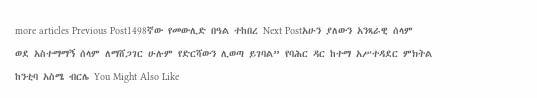more articles Previous Post1498ኛው የመውሊድ በዓል ተከበረ Next Postአሁን ያለውን አንጻራዊ ሰላም ወደ አስተማማኝ ሰላም ለማሸጋገር ሁሉም የድርሻውን ሊወጣ ይገባል” የባሕር ዳር ከተማ አሥተዳደር ምክትል ከንቲባ አስሜ ብርሌ You Might Also Like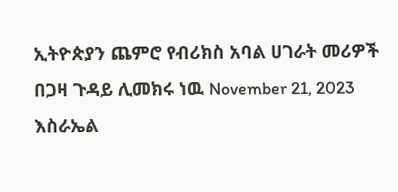ኢትዮጵያን ጨምሮ የብሪክስ አባል ሀገራት መሪዎች በጋዛ ጉዳይ ሊመክሩ ነዉ November 21, 2023 እስራኤል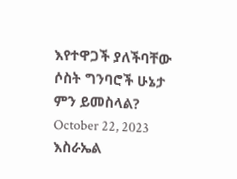እየተዋጋች ያለችባቸው ሶስት ግንባሮች ሁኔታ ምን ይመስላል? October 22, 2023 እስራኤል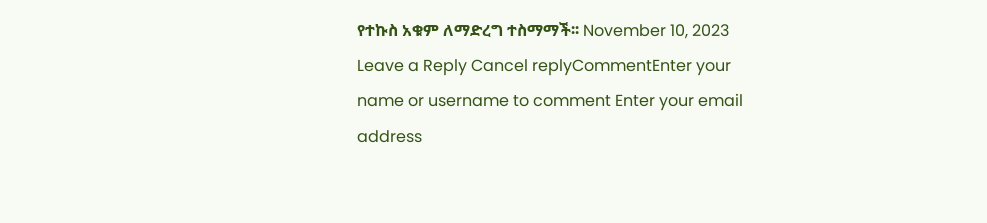የተኩስ አቁም ለማድረግ ተስማማች፡፡ November 10, 2023 Leave a Reply Cancel replyCommentEnter your name or username to comment Enter your email address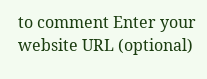to comment Enter your website URL (optional)